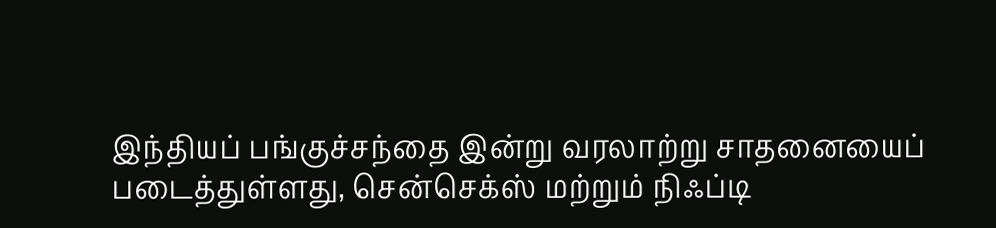இந்தியப் பங்குச்சந்தை இன்று வரலாற்று சாதனையைப் படைத்துள்ளது, சென்செக்ஸ் மற்றும் நிஃப்டி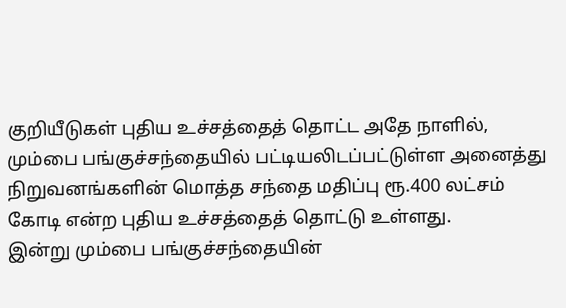குறியீடுகள் புதிய உச்சத்தைத் தொட்ட அதே நாளில், மும்பை பங்குச்சந்தையில் பட்டியலிடப்பட்டுள்ள அனைத்து நிறுவனங்களின் மொத்த சந்தை மதிப்பு ரூ.400 லட்சம் கோடி என்ற புதிய உச்சத்தைத் தொட்டு உள்ளது.
இன்று மும்பை பங்குச்சந்தையின்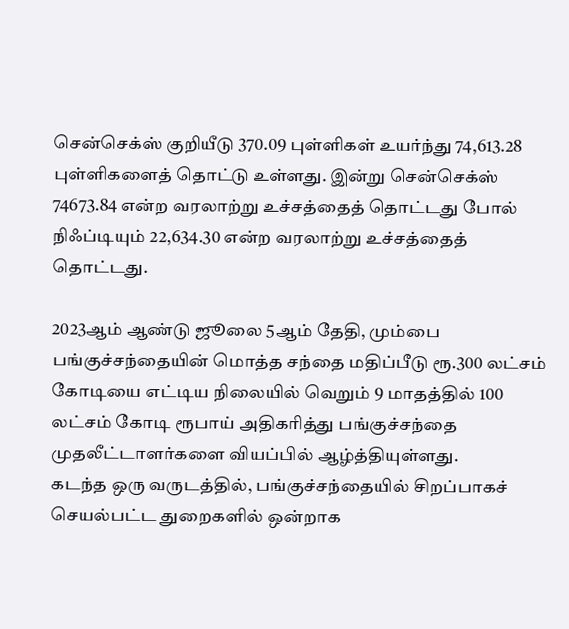சென்செக்ஸ் குறியீடு 370.09 புள்ளிகள் உயர்ந்து 74,613.28 புள்ளிகளைத் தொட்டு உள்ளது. இன்று சென்செக்ஸ் 74673.84 என்ற வரலாற்று உச்சத்தைத் தொட்டது போல் நிஃப்டியும் 22,634.30 என்ற வரலாற்று உச்சத்தைத் தொட்டது.

2023ஆம் ஆண்டு ஜூலை 5ஆம் தேதி, மும்பை பங்குச்சந்தையின் மொத்த சந்தை மதிப்பீடு ரூ.300 லட்சம் கோடியை எட்டிய நிலையில் வெறும் 9 மாதத்தில் 100 லட்சம் கோடி ரூபாய் அதிகரித்து பங்குச்சந்தை முதலீட்டாளர்களை வியப்பில் ஆழ்த்தியுள்ளது.
கடந்த ஒரு வருடத்தில், பங்குச்சந்தையில் சிறப்பாகச் செயல்பட்ட துறைகளில் ஒன்றாக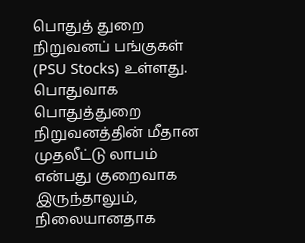பொதுத் துறை நிறுவனப் பங்குகள் (PSU Stocks) உள்ளது. பொதுவாக பொதுத்துறை நிறுவனத்தின் மீதான முதலீட்டு லாபம் என்பது குறைவாக இருந்தாலும், நிலையானதாக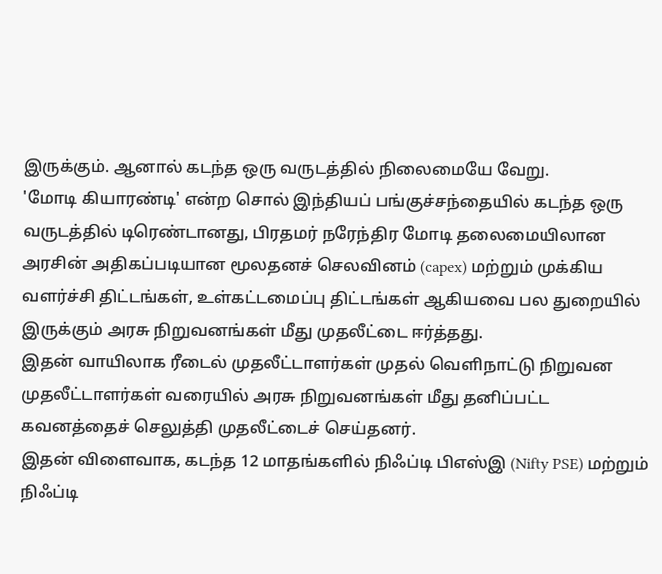இருக்கும். ஆனால் கடந்த ஒரு வருடத்தில் நிலைமையே வேறு.
'மோடி கியாரண்டி' என்ற சொல் இந்தியப் பங்குச்சந்தையில் கடந்த ஒரு வருடத்தில் டிரெண்டானது, பிரதமர் நரேந்திர மோடி தலைமையிலான அரசின் அதிகப்படியான மூலதனச் செலவினம் (capex) மற்றும் முக்கிய வளர்ச்சி திட்டங்கள், உள்கட்டமைப்பு திட்டங்கள் ஆகியவை பல துறையில் இருக்கும் அரசு நிறுவனங்கள் மீது முதலீட்டை ஈர்த்தது.
இதன் வாயிலாக ரீடைல் முதலீட்டாளர்கள் முதல் வெளிநாட்டு நிறுவன முதலீட்டாளர்கள் வரையில் அரசு நிறுவனங்கள் மீது தனிப்பட்ட கவனத்தைச் செலுத்தி முதலீட்டைச் செய்தனர்.
இதன் விளைவாக, கடந்த 12 மாதங்களில் நிஃப்டி பிஎஸ்இ (Nifty PSE) மற்றும் நிஃப்டி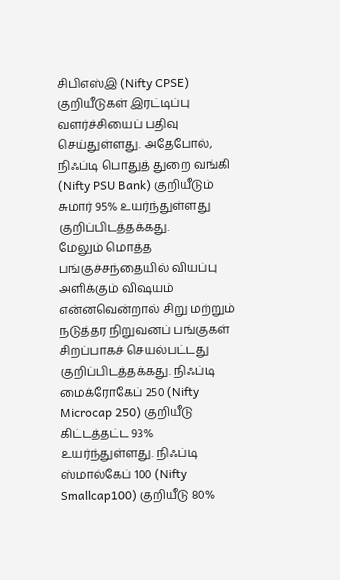சிபிஎஸ்இ (Nifty CPSE) குறியீடுகள் இரட்டிப்பு வளர்ச்சியைப் பதிவு செய்துள்ளது. அதேபோல், நிஃப்டி பொதுத் துறை வங்கி (Nifty PSU Bank) குறியீடும் சுமார் 95% உயர்ந்துள்ளது குறிப்பிடத்தக்கது.
மேலும் மொத்த பங்குச்சந்தையில் வியப்பு அளிக்கும் விஷயம் என்னவென்றால் சிறு மற்றும் நடுத்தர நிறுவனப் பங்குகள் சிறப்பாகச் செயல்பட்டது குறிப்பிடத்தக்கது. நிஃப்டி மைக்ரோகேப் 250 (Nifty Microcap 250) குறியீடு கிட்டத்தட்ட 93% உயர்ந்துள்ளது. நிஃப்டி ஸ்மால்கேப் 100 (Nifty Smallcap100) குறியீடு 80%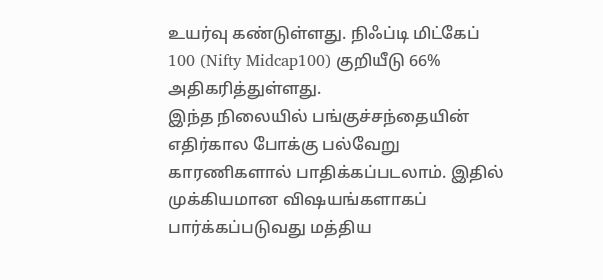உயர்வு கண்டுள்ளது. நிஃப்டி மிட்கேப் 100 (Nifty Midcap100) குறியீடு 66% அதிகரித்துள்ளது.
இந்த நிலையில் பங்குச்சந்தையின் எதிர்கால போக்கு பல்வேறு காரணிகளால் பாதிக்கப்படலாம். இதில் முக்கியமான விஷயங்களாகப் பார்க்கப்படுவது மத்திய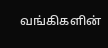வங்கிகளின்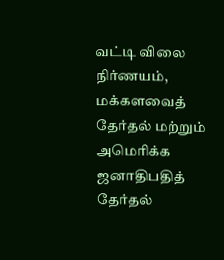வட்டி விலை நிர்ணயம், மக்களவைத் தேர்தல் மற்றும் அமெரிக்க ஜனாதிபதித் தேர்தல்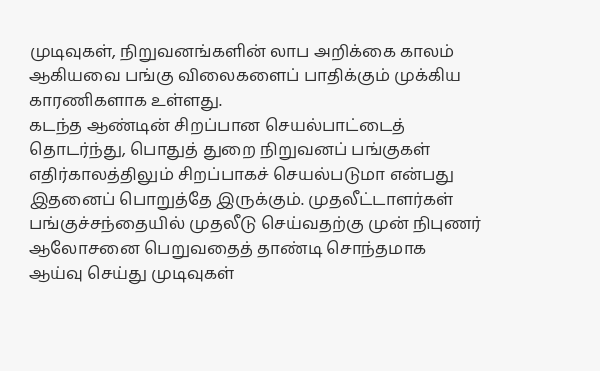முடிவுகள், நிறுவனங்களின் லாப அறிக்கை காலம் ஆகியவை பங்கு விலைகளைப் பாதிக்கும் முக்கிய காரணிகளாக உள்ளது.
கடந்த ஆண்டின் சிறப்பான செயல்பாட்டைத் தொடர்ந்து, பொதுத் துறை நிறுவனப் பங்குகள் எதிர்காலத்திலும் சிறப்பாகச் செயல்படுமா என்பது இதனைப் பொறுத்தே இருக்கும். முதலீட்டாளர்கள் பங்குச்சந்தையில் முதலீடு செய்வதற்கு முன் நிபுணர் ஆலோசனை பெறுவதைத் தாண்டி சொந்தமாக ஆய்வு செய்து முடிவுகள்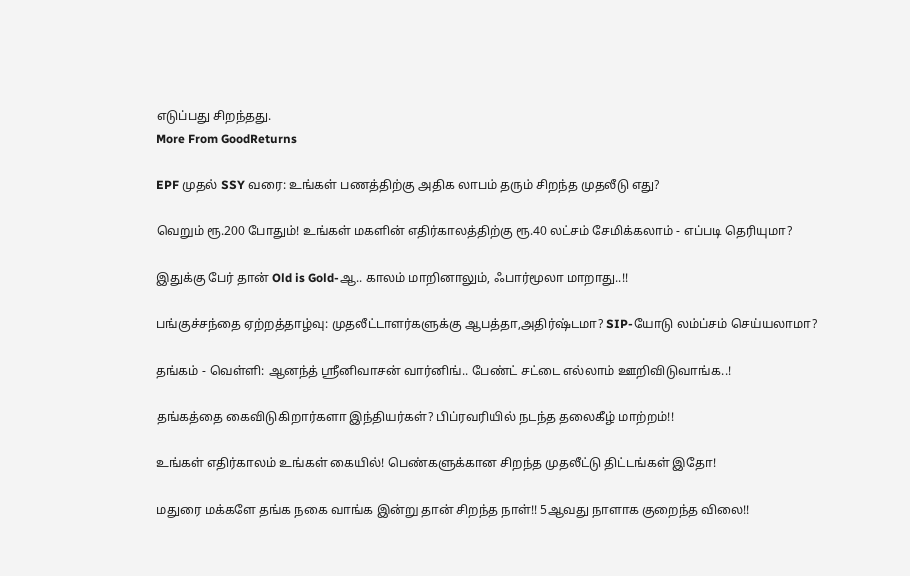எடுப்பது சிறந்தது.
More From GoodReturns

EPF முதல் SSY வரை: உங்கள் பணத்திற்கு அதிக லாபம் தரும் சிறந்த முதலீடு எது?

வெறும் ரூ.200 போதும்! உங்கள் மகளின் எதிர்காலத்திற்கு ரூ.40 லட்சம் சேமிக்கலாம் - எப்படி தெரியுமா?

இதுக்கு பேர் தான் Old is Gold-ஆ.. காலம் மாறினாலும், ஃபார்மூலா மாறாது..!!

பங்குச்சந்தை ஏற்றத்தாழ்வு: முதலீட்டாளர்களுக்கு ஆபத்தா,அதிர்ஷ்டமா? SIP-யோடு லம்ப்சம் செய்யலாமா?

தங்கம் - வெள்ளி: ஆனந்த் ஸ்ரீனிவாசன் வார்னிங்.. பேண்ட் சட்டை எல்லாம் ஊறிவிடுவாங்க..!

தங்கத்தை கைவிடுகிறார்களா இந்தியர்கள்? பிப்ரவரியில் நடந்த தலைகீழ் மாற்றம்!!

உங்கள் எதிர்காலம் உங்கள் கையில்! பெண்களுக்கான சிறந்த முதலீட்டு திட்டங்கள் இதோ!

மதுரை மக்களே தங்க நகை வாங்க இன்று தான் சிறந்த நாள்!! 5ஆவது நாளாக குறைந்த விலை!!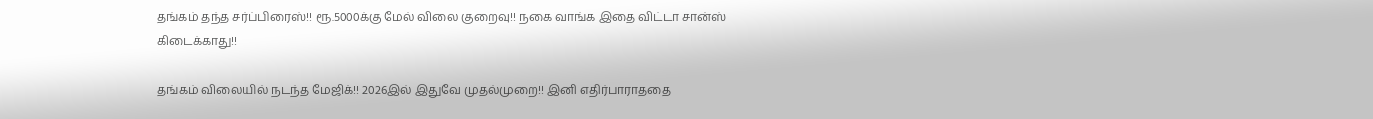தங்கம் தந்த சர்ப்பிரைஸ்!! ரூ.5000க்கு மேல் விலை குறைவு!! நகை வாங்க இதை விட்டா சான்ஸ் கிடைக்காது!!

தங்கம் விலையில் நடந்த மேஜிக்!! 2026இல் இதுவே முதல்முறை!! இனி எதிர்பாராததை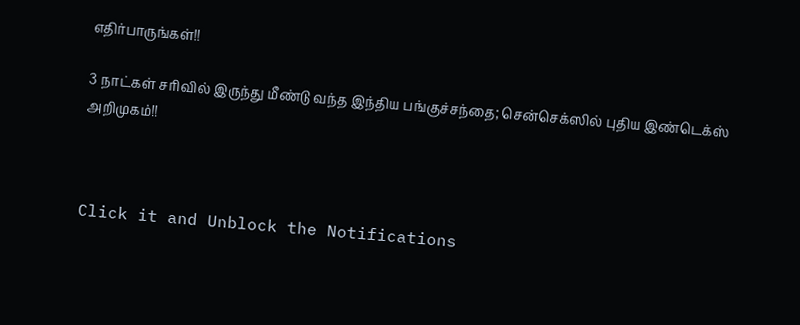எதிர்பாருங்கள்!!

3 நாட்கள் சரிவில் இருந்து மீண்டு வந்த இந்திய பங்குச்சந்தை; சென்செக்ஸில் புதிய இண்டெக்ஸ் அறிமுகம்!!



Click it and Unblock the Notifications